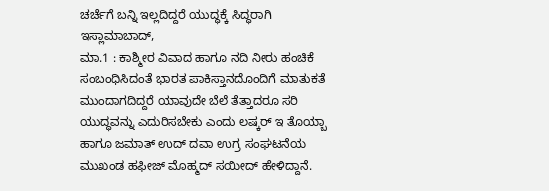ಚರ್ಚೆಗೆ ಬನ್ನಿ ಇಲ್ಲದಿದ್ದರೆ ಯುದ್ಧಕ್ಕೆ ಸಿದ್ಧರಾಗಿ
ಇಸ್ಲಾಮಾಬಾದ್,
ಮಾ.1 : ಕಾಶ್ಮೀರ ವಿವಾದ ಹಾಗೂ ನದಿ ನೀರು ಹಂಚಿಕೆ ಸಂಬಂಧಿಸಿದಂತೆ ಭಾರತ ಪಾಕಿಸ್ತಾನದೊಂದಿಗೆ ಮಾತುಕತೆ ಮುಂದಾಗದಿದ್ದರೆ ಯಾವುದೇ ಬೆಲೆ ತೆತ್ತಾದರೂ ಸರಿ ಯುದ್ಧವನ್ನು ಎದುರಿಸಬೇಕು ಎಂದು ಲಷ್ಕರ್ ಇ ತೊಯ್ಬಾ ಹಾಗೂ ಜಮಾತ್ ಉದ್ ದವಾ ಉಗ್ರ ಸಂಘಟನೆಯ ಮುಖಂಡ ಹಫೀಜ್ ಮೊಹ್ಮದ್ ಸಯೀದ್ ಹೇಳಿದ್ದಾನೆ.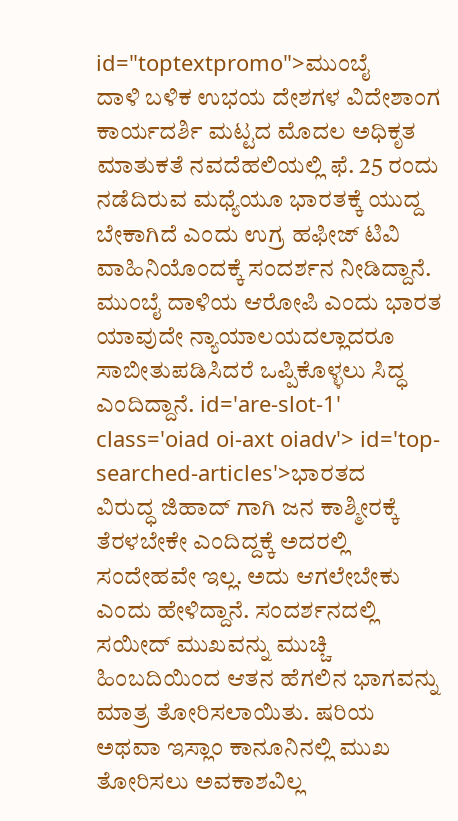id="toptextpromo">ಮುಂಬೈ
ದಾಳಿ ಬಳಿಕ ಉಭಯ ದೇಶಗಳ ವಿದೇಶಾಂಗ ಕಾರ್ಯದರ್ಶಿ ಮಟ್ಟದ ಮೊದಲ ಅಧಿಕೃತ ಮಾತುಕತೆ ನವದೆಹಲಿಯಲ್ಲಿ ಫೆ. 25 ರಂದು ನಡೆದಿರುವ ಮಧ್ಯೆಯೂ ಭಾರತಕ್ಕೆ ಯುದ್ದ ಬೇಕಾಗಿದೆ ಎಂದು ಉಗ್ರ ಹಫೀಜ್ ಟಿವಿ ವಾಹಿನಿಯೊಂದಕ್ಕೆ ಸಂದರ್ಶನ ನೀಡಿದ್ದಾನೆ. ಮುಂಬೈ ದಾಳಿಯ ಆರೋಪಿ ಎಂದು ಭಾರತ ಯಾವುದೇ ನ್ಯಾಯಾಲಯದಲ್ಲಾದರೂ ಸಾಬೀತುಪಡಿಸಿದರೆ ಒಪ್ಪಿಕೊಳ್ಳಲು ಸಿದ್ಧ ಎಂದಿದ್ದಾನೆ. id='are-slot-1' class='oiad oi-axt oiadv'> id='top-searched-articles'>ಭಾರತದ
ವಿರುದ್ಧ ಜಿಹಾದ್ ಗಾಗಿ ಜನ ಕಾಶ್ಮೀರಕ್ಕೆ ತೆರಳಬೇಕೇ ಎಂದಿದ್ದಕ್ಕೆ ಅದರಲ್ಲಿ ಸಂದೇಹವೇ ಇಲ್ಲ. ಅದು ಆಗಲೇಬೇಕು ಎಂದು ಹೇಳಿದ್ದಾನೆ. ಸಂದರ್ಶನದಲ್ಲಿ ಸಯೀದ್ ಮುಖವನ್ನು ಮುಚ್ಚಿ ಹಿಂಬದಿಯಿಂದ ಆತನ ಹೆಗಲಿನ ಭಾಗವನ್ನು ಮಾತ್ರ ತೋರಿಸಲಾಯಿತು. ಷರಿಯ ಅಥವಾ ಇಸ್ಲಾಂ ಕಾನೂನಿನಲ್ಲಿ ಮುಖ ತೋರಿಸಲು ಅವಕಾಶವಿಲ್ಲ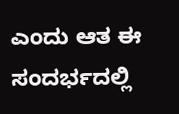ಎಂದು ಆತ ಈ ಸಂದರ್ಭದಲ್ಲಿ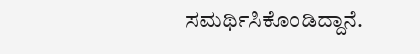ಸಮರ್ಥಿಸಿಕೊಂಡಿದ್ದಾನೆ.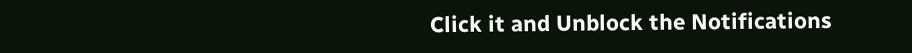Click it and Unblock the Notifications